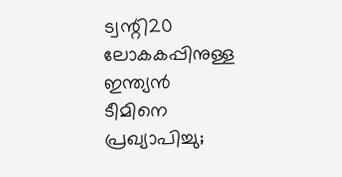ട്വന്റി20 ലോകകപ്പിനുള്ള ഇന്ത്യൻ ടീമിനെ പ്രഖ്യാപിച്ചു;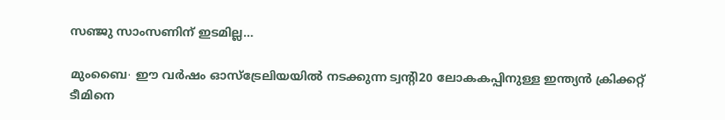സഞ്ജു സാംസണിന് ഇടമില്ല…

മുംബൈ∙ ഈ വർഷം ഓസ്ട്രേലിയയിൽ നടക്കുന്ന ട്വന്റി20 ലോകകപ്പിനുള്ള ഇന്ത്യൻ ക്രിക്കറ്റ് ടീമിനെ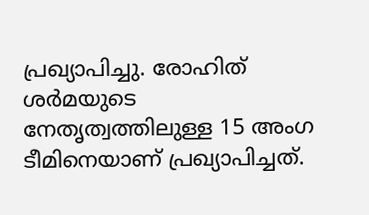പ്രഖ്യാപിച്ചു. രോഹിത് ശർമയുടെ നേതൃത്വത്തിലുള്ള 15 അംഗ ടീമിനെയാണ് പ്രഖ്യാപിച്ചത്.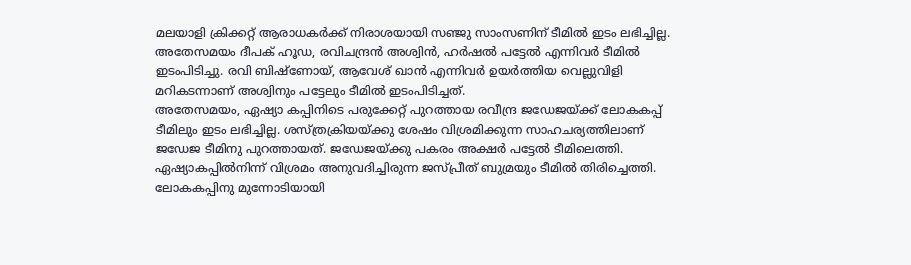മലയാളി ക്രിക്കറ്റ് ആരാധകർക്ക് നിരാശയായി സഞ്ജു സാംസണിന് ടീമിൽ ഇടം ലഭിച്ചില്ല. അതേസമയം ദീപക് ഹൂഡ, രവിചന്ദ്രൻ അശ്വിൻ, ഹർഷൽ പട്ടേൽ എന്നിവർ ടീമിൽ ഇടംപിടിച്ചു. രവി ബിഷ്ണോയ്, ആവേശ് ഖാൻ എന്നിവർ ഉയർത്തിയ വെല്ലുവിളി മറികടന്നാണ് അശ്വിനും പട്ടേലും ടീമിൽ ഇടംപിടിച്ചത്.
അതേസമയം, ഏഷ്യാ കപ്പിനിടെ പരുക്കേറ്റ് പുറത്തായ രവീന്ദ്ര ജഡേജയ്ക്ക് ലോകകപ്പ് ടീമിലും ഇടം ലഭിച്ചില്ല. ശസ്ത്രക്രിയയ്ക്കു ശേഷം വിശ്രമിക്കുന്ന സാഹചര്യത്തിലാണ് ജഡേജ ടീമിനു പുറത്തായത്. ജഡേജയ്ക്കു പകരം അക്ഷർ പട്ടേൽ ടീമിലെത്തി. ഏഷ്യാകപ്പിൽനിന്ന് വിശ്രമം അനുവദിച്ചിരുന്ന ജസ്പ്രീത് ബുമ്രയും ടീമിൽ തിരിച്ചെത്തി. ലോകകപ്പിനു മുന്നോടിയായി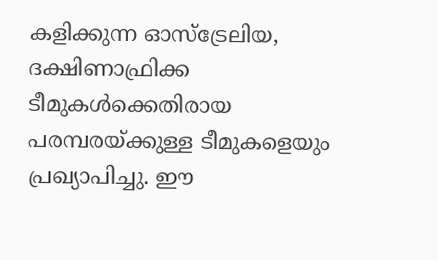കളിക്കുന്ന ഓസ്ട്രേലിയ, ദക്ഷിണാഫ്രിക്ക ടീമുകൾക്കെതിരായ പരമ്പരയ്ക്കുള്ള ടീമുകളെയും പ്രഖ്യാപിച്ചു. ഈ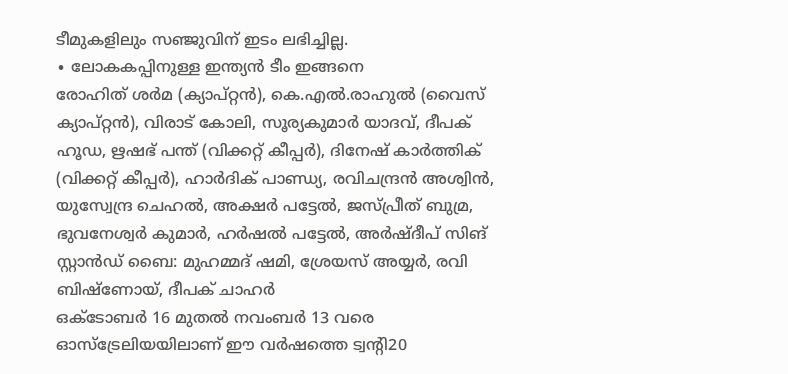ടീമുകളിലും സഞ്ജുവിന് ഇടം ലഭിച്ചില്ല.
∙ ലോകകപ്പിനുള്ള ഇന്ത്യൻ ടീം ഇങ്ങനെ
രോഹിത് ശർമ (ക്യാപ്റ്റൻ), കെ.എൽ.രാഹുൽ (വൈസ് ക്യാപ്റ്റൻ), വിരാട് കോലി, സൂര്യകുമാർ യാദവ്, ദീപക് ഹൂഡ, ഋഷഭ് പന്ത് (വിക്കറ്റ് കീപ്പർ), ദിനേഷ് കാർത്തിക് (വിക്കറ്റ് കീപ്പർ), ഹാർദിക് പാണ്ഡ്യ, രവിചന്ദ്രൻ അശ്വിൻ, യുസ്വേന്ദ്ര ചെഹൽ, അക്ഷർ പട്ടേൽ, ജസ്പ്രീത് ബുമ്ര, ഭുവനേശ്വർ കുമാർ, ഹർഷൽ പട്ടേൽ, അർഷ്ദീപ് സിങ്
സ്റ്റാൻഡ് ബൈ: മുഹമ്മദ് ഷമി, ശ്രേയസ് അയ്യർ, രവി ബിഷ്ണോയ്, ദീപക് ചാഹർ
ഒക്ടോബർ 16 മുതൽ നവംബർ 13 വരെ ഓസ്ട്രേലിയയിലാണ് ഈ വർഷത്തെ ട്വന്റി20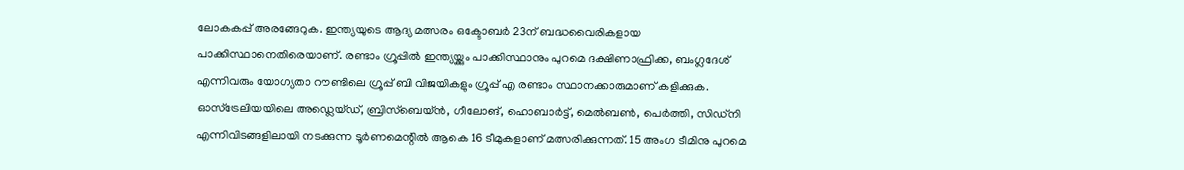ലോകകപ്പ് അരങ്ങേറുക. ഇന്ത്യയുടെ ആദ്യ മത്സരം ഒക്ടോബർ 23ന് ബദ്ധവൈരികളായ പാക്കിസ്ഥാനെതിരെയാണ്. രണ്ടാം ഗ്രൂപ്പിൽ ഇന്ത്യയ്ക്കും പാക്കിസ്ഥാനും പുറമെ ദക്ഷിണാഫ്രിക്ക, ബംഗ്ലദേശ് എന്നിവരും യോഗ്യതാ റൗണ്ടിലെ ഗ്രൂപ്പ് ബി വിജയികളും ഗ്രൂപ്പ് എ രണ്ടാം സ്ഥാനക്കാരുമാണ് കളിക്കുക.
ഓസ്ട്രേലിയയിലെ അഡ്ലെയ്ഡ്, ബ്രിസ്ബെയ്ൻ, ഗീലോങ്, ഹൊബാർട്ട്, മെൽബൺ, പെർത്തി, സിഡ്നി എന്നിവിടങ്ങളിലായി നടക്കുന്ന ടൂർണമെന്റിൽ ആകെ 16 ടീമുകളാണ് മത്സരിക്കുന്നത്. 15 അംഗ ടീമിനു പുറമെ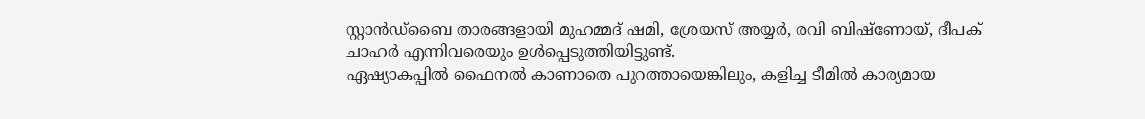സ്റ്റാൻഡ്ബൈ താരങ്ങളായി മുഹമ്മദ് ഷമി, ശ്രേയസ് അയ്യർ, രവി ബിഷ്ണോയ്, ദീപക് ചാഹർ എന്നിവരെയും ഉൾപ്പെടുത്തിയിട്ടുണ്ട്.
ഏഷ്യാകപ്പിൽ ഫൈനൽ കാണാതെ പുറത്തായെങ്കിലും, കളിച്ച ടീമിൽ കാര്യമായ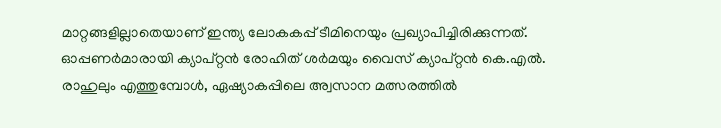മാറ്റങ്ങളില്ലാതെയാണ് ഇന്ത്യ ലോകകപ്പ് ടീമിനെയും പ്രഖ്യാപിച്ചിരിക്കുന്നത്. ഓപ്പണർമാരായി ക്യാപ്റ്റൻ രോഹിത് ശർമയും വൈസ് ക്യാപ്റ്റൻ കെ.എൽ. രാഹുലും എത്തുമ്പോൾ, ഏഷ്യാകപ്പിലെ അ്വസാന മത്സരത്തിൽ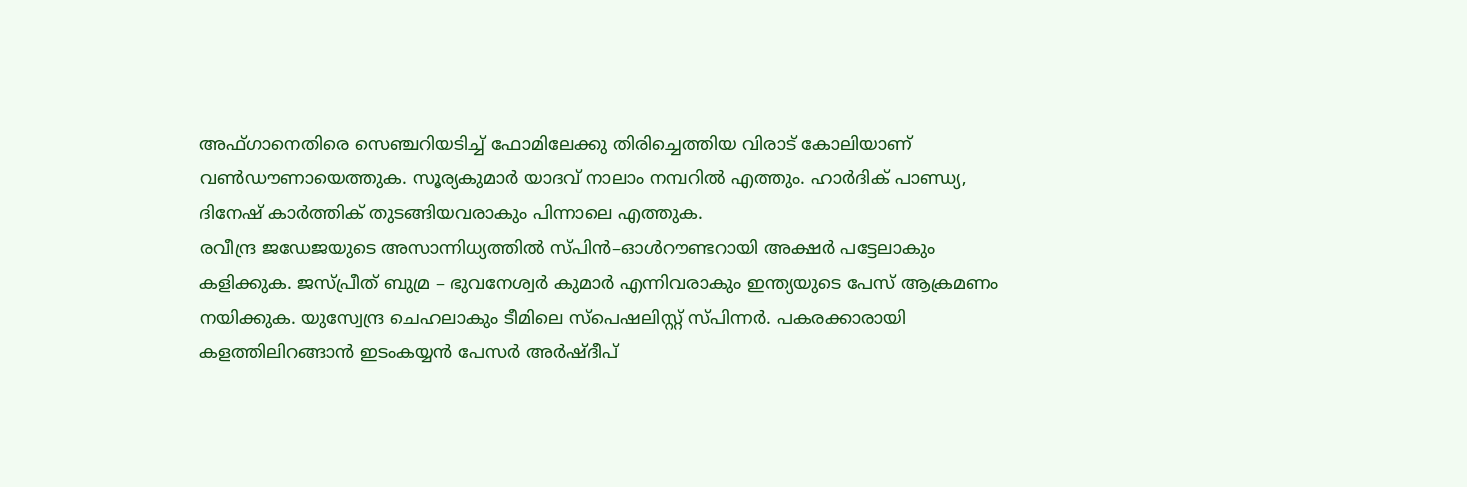അഫ്ഗാനെതിരെ സെഞ്ചറിയടിച്ച് ഫോമിലേക്കു തിരിച്ചെത്തിയ വിരാട് കോലിയാണ് വൺഡൗണായെത്തുക. സൂര്യകുമാർ യാദവ് നാലാം നമ്പറിൽ എത്തും. ഹാർദിക് പാണ്ഡ്യ, ദിനേഷ് കാർത്തിക് തുടങ്ങിയവരാകും പിന്നാലെ എത്തുക.
രവീന്ദ്ര ജഡേജയുടെ അസാന്നിധ്യത്തിൽ സ്പിൻ–ഓൾറൗണ്ടറായി അക്ഷർ പട്ടേലാകും കളിക്കുക. ജസ്പ്രീത് ബുമ്ര – ഭുവനേശ്വർ കുമാർ എന്നിവരാകും ഇന്ത്യയുടെ പേസ് ആക്രമണം നയിക്കുക. യുസ്വേന്ദ്ര ചെഹലാകും ടീമിലെ സ്പെഷലിസ്റ്റ് സ്പിന്നർ. പകരക്കാരായി കളത്തിലിറങ്ങാൻ ഇടംകയ്യൻ പേസർ അർഷ്ദീപ്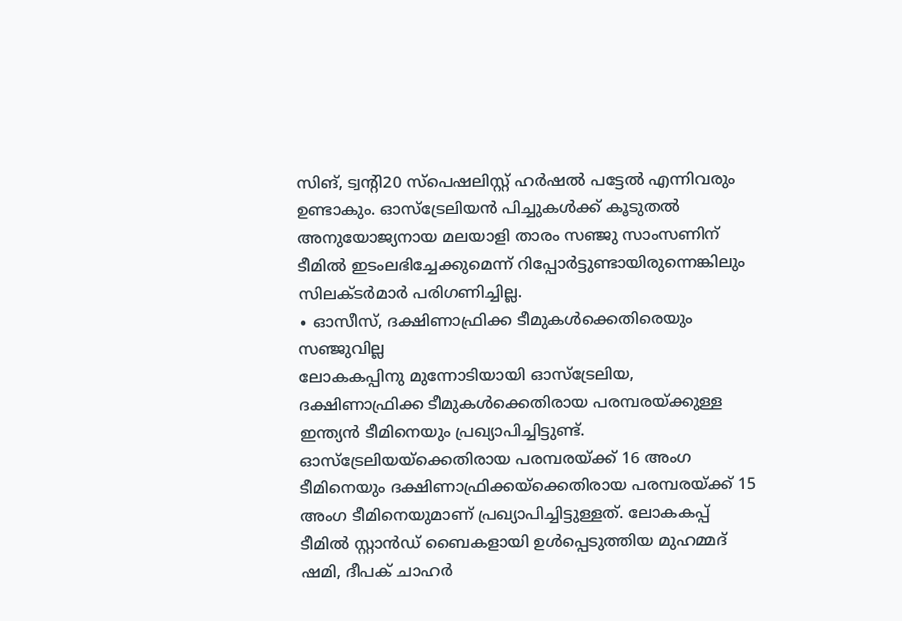സിങ്, ട്വന്റി20 സ്പെഷലിസ്റ്റ് ഹർഷൽ പട്ടേൽ എന്നിവരും ഉണ്ടാകും. ഓസ്ട്രേലിയൻ പിച്ചുകൾക്ക് കൂടുതൽ അനുയോജ്യനായ മലയാളി താരം സഞ്ജു സാംസണിന് ടീമിൽ ഇടംലഭിച്ചേക്കുമെന്ന് റിപ്പോർട്ടുണ്ടായിരുന്നെങ്കിലും സിലക്ടർമാർ പരിഗണിച്ചില്ല.
∙ ഓസീസ്, ദക്ഷിണാഫ്രിക്ക ടീമുകൾക്കെതിരെയും സഞ്ജുവില്ല
ലോകകപ്പിനു മുന്നോടിയായി ഓസ്ട്രേലിയ, ദക്ഷിണാഫ്രിക്ക ടീമുകൾക്കെതിരായ പരമ്പരയ്ക്കുള്ള ഇന്ത്യൻ ടീമിനെയും പ്രഖ്യാപിച്ചിട്ടുണ്ട്. ഓസ്ട്രേലിയയ്ക്കെതിരായ പരമ്പരയ്ക്ക് 16 അംഗ ടീമിനെയും ദക്ഷിണാഫ്രിക്കയ്ക്കെതിരായ പരമ്പരയ്ക്ക് 15 അംഗ ടീമിനെയുമാണ് പ്രഖ്യാപിച്ചിട്ടുള്ളത്. ലോകകപ്പ് ടീമിൽ സ്റ്റാൻഡ് ബൈകളായി ഉൾപ്പെടുത്തിയ മുഹമ്മദ് ഷമി, ദീപക് ചാഹർ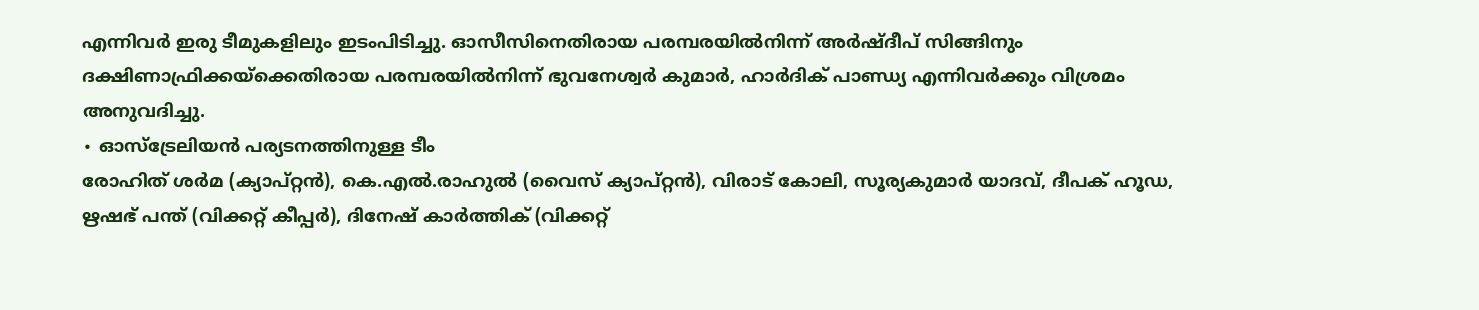എന്നിവർ ഇരു ടീമുകളിലും ഇടംപിടിച്ചു. ഓസീസിനെതിരായ പരമ്പരയിൽനിന്ന് അർഷ്ദീപ് സിങ്ങിനും ദക്ഷിണാഫ്രിക്കയ്ക്കെതിരായ പരമ്പരയിൽനിന്ന് ഭുവനേശ്വർ കുമാർ, ഹാർദിക് പാണ്ഡ്യ എന്നിവർക്കും വിശ്രമം അനുവദിച്ചു.
∙ ഓസ്ട്രേലിയൻ പര്യടനത്തിനുള്ള ടീം
രോഹിത് ശർമ (ക്യാപ്റ്റൻ), കെ.എൽ.രാഹുൽ (വൈസ് ക്യാപ്റ്റൻ), വിരാട് കോലി, സൂര്യകുമാർ യാദവ്, ദീപക് ഹൂഡ, ഋഷഭ് പന്ത് (വിക്കറ്റ് കീപ്പർ), ദിനേഷ് കാർത്തിക് (വിക്കറ്റ്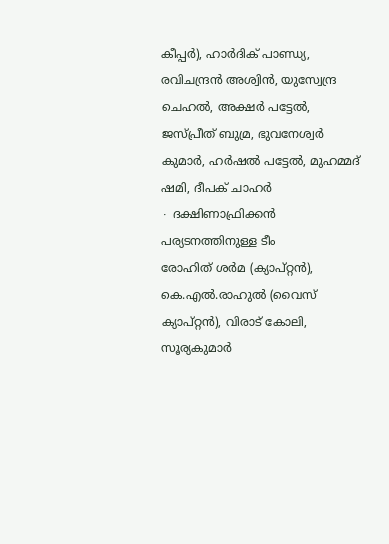കീപ്പർ), ഹാർദിക് പാണ്ഡ്യ, രവിചന്ദ്രൻ അശ്വിൻ, യുസ്വേന്ദ്ര ചെഹൽ, അക്ഷർ പട്ടേൽ, ജസ്പ്രീത് ബുമ്ര, ഭുവനേശ്വർ കുമാർ, ഹർഷൽ പട്ടേൽ, മുഹമ്മദ് ഷമി, ദീപക് ചാഹർ
∙ ദക്ഷിണാഫ്രിക്കൻ പര്യടനത്തിനുള്ള ടീം
രോഹിത് ശർമ (ക്യാപ്റ്റൻ), കെ.എൽ.രാഹുൽ (വൈസ് ക്യാപ്റ്റൻ), വിരാട് കോലി, സൂര്യകുമാർ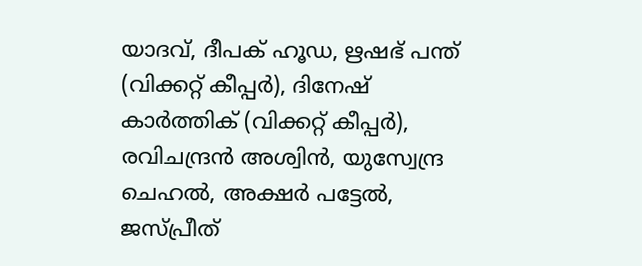യാദവ്, ദീപക് ഹൂഡ, ഋഷഭ് പന്ത് (വിക്കറ്റ് കീപ്പർ), ദിനേഷ് കാർത്തിക് (വിക്കറ്റ് കീപ്പർ), രവിചന്ദ്രൻ അശ്വിൻ, യുസ്വേന്ദ്ര ചെഹൽ, അക്ഷർ പട്ടേൽ, ജസ്പ്രീത്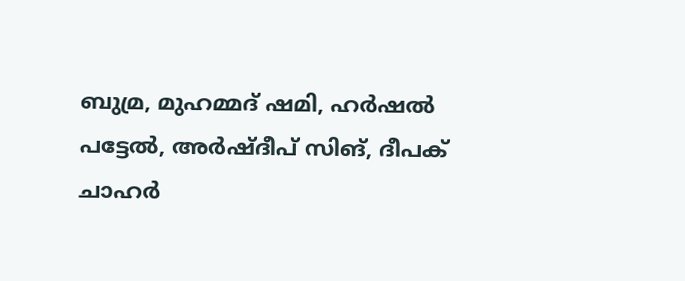ബുമ്ര, മുഹമ്മദ് ഷമി, ഹർഷൽ പട്ടേൽ, അർഷ്ദീപ് സിങ്, ദീപക് ചാഹർ